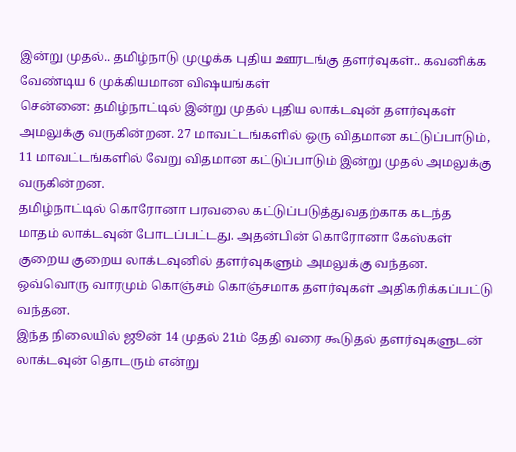இன்று முதல்.. தமிழ்நாடு முழுக்க புதிய ஊரடங்கு தளர்வுகள்.. கவனிக்க வேண்டிய 6 முக்கியமான விஷயங்கள்
சென்னை: தமிழ்நாட்டில் இன்று முதல் புதிய லாக்டவுன் தளர்வுகள் அமலுக்கு வருகின்றன. 27 மாவட்டங்களில் ஒரு விதமான கட்டுப்பாடும், 11 மாவட்டங்களில் வேறு விதமான கட்டுப்பாடும் இன்று முதல் அமலுக்கு வருகின்றன.
தமிழ்நாட்டில் கொரோனா பரவலை கட்டுப்படுத்துவதற்காக கடந்த மாதம் லாக்டவுன் போடப்பட்டது. அதன்பின் கொரோனா கேஸ்கள் குறைய குறைய லாக்டவுனில் தளர்வுகளும் அமலுக்கு வந்தன. ஒவ்வொரு வாரமும் கொஞ்சம் கொஞ்சமாக தளர்வுகள் அதிகரிக்கப்பட்டு வந்தன.
இந்த நிலையில் ஜூன் 14 முதல் 21ம் தேதி வரை கூடுதல் தளர்வுகளுடன் லாக்டவுன் தொடரும் என்று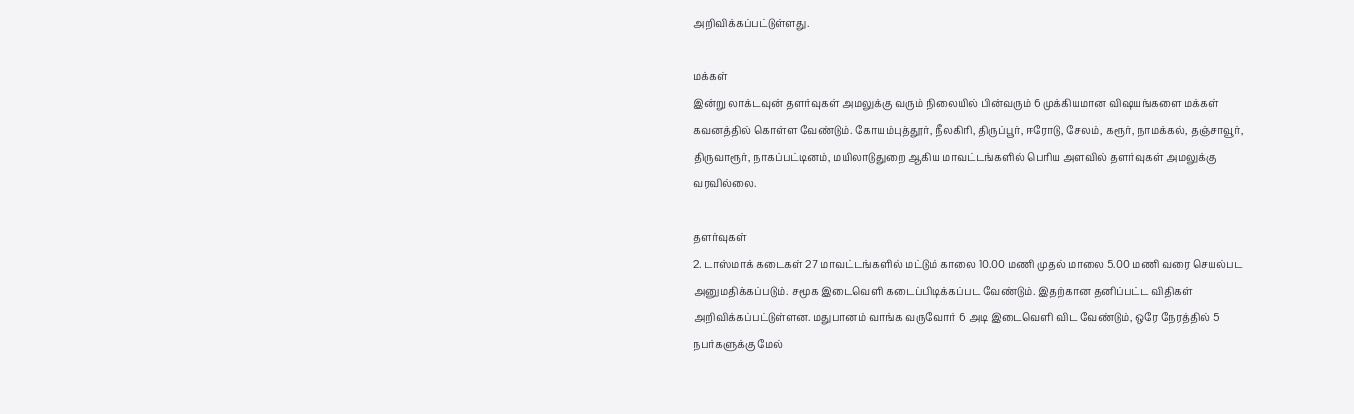அறிவிக்கப்பட்டுள்ளது.

மக்கள்
இன்று லாக்டவுன் தளர்வுகள் அமலுக்கு வரும் நிலையில் பின்வரும் 6 முக்கியமான விஷயங்களை மக்கள் கவனத்தில் கொள்ள வேண்டும். கோயம்புத்தூர், நீலகிரி, திருப்பூர், ஈரோடு, சேலம், கரூர், நாமக்கல், தஞ்சாவூர், திருவாரூர், நாகப்பட்டினம், மயிலாடுதுறை ஆகிய மாவட்டங்களில் பெரிய அளவில் தளர்வுகள் அமலுக்கு வரவில்லை.

தளர்வுகள்
2. டாஸ்மாக் கடைகள் 27 மாவட்டங்களில் மட்டும் காலை 10.00 மணி முதல் மாலை 5.00 மணி வரை செயல்பட அனுமதிக்கப்படும். சமூக இடைவெளி கடைப்பிடிக்கப்பட வேண்டும். இதற்கான தனிப்பட்ட விதிகள் அறிவிக்கப்பட்டுள்ளன. மதுபானம் வாங்க வருவோர் 6 அடி இடைவெளி விட வேண்டும், ஒரே நேரத்தில் 5 நபர்களுக்கு மேல்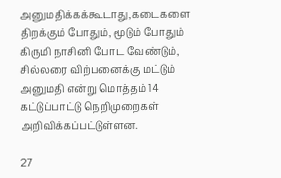அனுமதிக்கக்கூடாது,கடைகளை திறக்கும் போதும், மூடும் போதும் கிருமி நாசினி போட வேண்டும், சில்லரை விற்பனைக்கு மட்டும் அனுமதி என்று மொத்தம் 14 கட்டுப்பாட்டு நெறிமுறைகள் அறிவிக்கப்பட்டுள்ளன.

27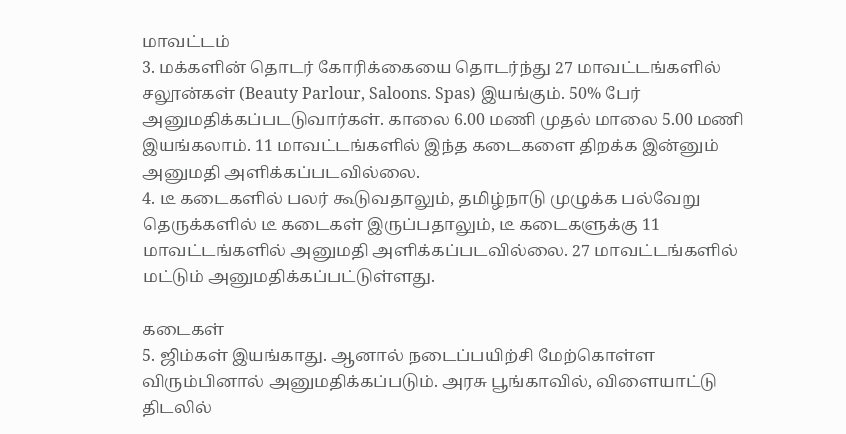மாவட்டம்
3. மக்களின் தொடர் கோரிக்கையை தொடர்ந்து 27 மாவட்டங்களில் சலூன்கள் (Beauty Parlour, Saloons. Spas) இயங்கும். 50% பேர் அனுமதிக்கப்படடுவார்கள். காலை 6.00 மணி முதல் மாலை 5.00 மணி இயங்கலாம். 11 மாவட்டங்களில் இந்த கடைகளை திறக்க இன்னும் அனுமதி அளிக்கப்படவில்லை.
4. டீ கடைகளில் பலர் கூடுவதாலும், தமிழ்நாடு முழுக்க பல்வேறு தெருக்களில் டீ கடைகள் இருப்பதாலும், டீ கடைகளுக்கு 11 மாவட்டங்களில் அனுமதி அளிக்கப்படவில்லை. 27 மாவட்டங்களில் மட்டும் அனுமதிக்கப்பட்டுள்ளது.

கடைகள்
5. ஜிம்கள் இயங்காது. ஆனால் நடைப்பயிற்சி மேற்கொள்ள விரும்பினால் அனுமதிக்கப்படும். அரசு பூங்காவில், விளையாட்டு திடலில்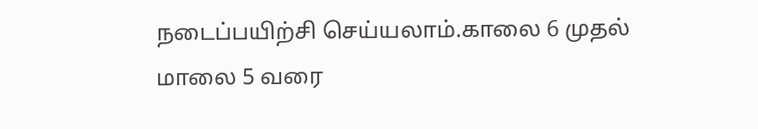நடைப்பயிற்சி செய்யலாம்.காலை 6 முதல் மாலை 5 வரை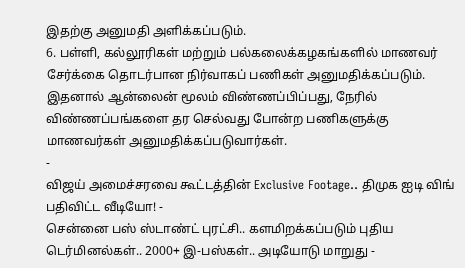இதற்கு அனுமதி அளிக்கப்படும்.
6. பள்ளி, கல்லூரிகள் மற்றும் பல்கலைக்கழகங்களில் மாணவர் சேர்க்கை தொடர்பான நிர்வாகப் பணிகள் அனுமதிக்கப்படும். இதனால் ஆன்லைன் மூலம் விண்ணப்பிப்பது, நேரில் விண்ணப்பங்களை தர செல்வது போன்ற பணிகளுக்கு மாணவர்கள் அனுமதிக்கப்படுவார்கள்.
-
விஜய் அமைச்சரவை கூட்டத்தின் Exclusive Footage.. திமுக ஐடி விங் பதிவிட்ட வீடியோ! -
சென்னை பஸ் ஸ்டாண்ட் புரட்சி.. களமிறக்கப்படும் புதிய டெர்மினல்கள்.. 2000+ இ-பஸ்கள்.. அடியோடு மாறுது -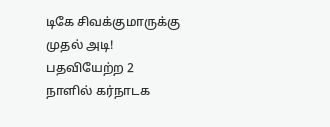டிகே சிவக்குமாருக்கு முதல் அடி! பதவியேற்ற 2 நாளில் கர்நாடக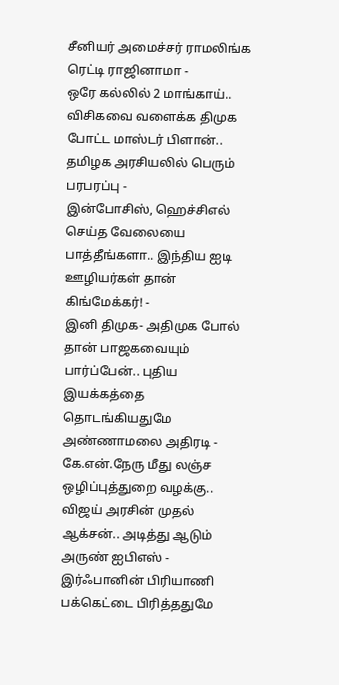சீனியர் அமைச்சர் ராமலிங்க ரெட்டி ராஜினாமா -
ஒரே கல்லில் 2 மாங்காய்.. விசிகவை வளைக்க திமுக போட்ட மாஸ்டர் பிளான்.. தமிழக அரசியலில் பெரும் பரபரப்பு -
இன்போசிஸ், ஹெச்சிஎல் செய்த வேலையை பாத்தீங்களா.. இந்திய ஐடி ஊழியர்கள் தான் கிங்மேக்கர்! -
இனி திமுக- அதிமுக போல் தான் பாஜகவையும் பார்ப்பேன்.. புதிய இயக்கத்தை தொடங்கியதுமே அண்ணாமலை அதிரடி -
கே.என்.நேரு மீது லஞ்ச ஒழிப்புத்துறை வழக்கு.. விஜய் அரசின் முதல் ஆக்சன்.. அடித்து ஆடும் அருண் ஐபிஎஸ் -
இர்ஃபானின் பிரியாணி பக்கெட்டை பிரித்ததுமே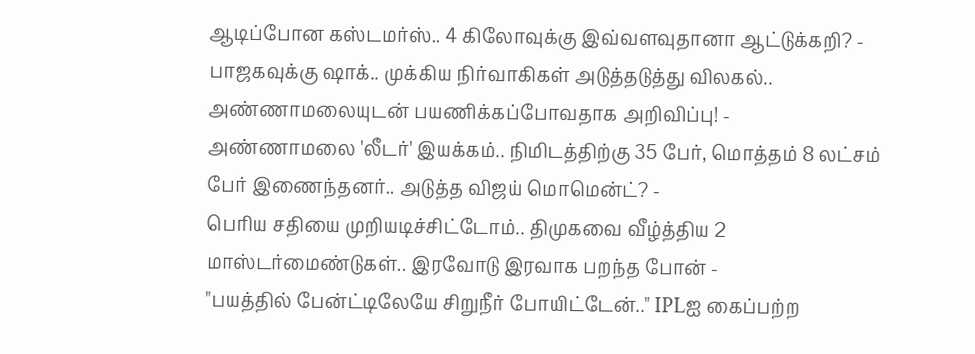ஆடிப்போன கஸ்டமர்ஸ்.. 4 கிலோவுக்கு இவ்வளவுதானா ஆட்டுக்கறி? -
பாஜகவுக்கு ஷாக்.. முக்கிய நிர்வாகிகள் அடுத்தடுத்து விலகல்.. அண்ணாமலையுடன் பயணிக்கப்போவதாக அறிவிப்பு! -
அண்ணாமலை 'லீடர்' இயக்கம்.. நிமிடத்திற்கு 35 பேர், மொத்தம் 8 லட்சம் பேர் இணைந்தனர்.. அடுத்த விஜய் மொமென்ட்? -
பெரிய சதியை முறியடிச்சிட்டோம்.. திமுகவை வீழ்த்திய 2 மாஸ்டர்மைண்டுகள்.. இரவோடு இரவாக பறந்த போன் -
"பயத்தில் பேன்ட்டிலேயே சிறுநீர் போயிட்டேன்.." IPLஐ கைப்பற்ற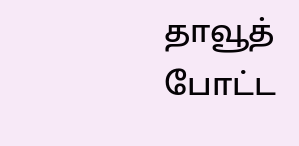தாவூத் போட்ட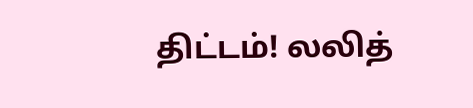திட்டம்! லலித்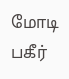மோடி பகீர்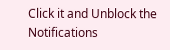Click it and Unblock the Notifications